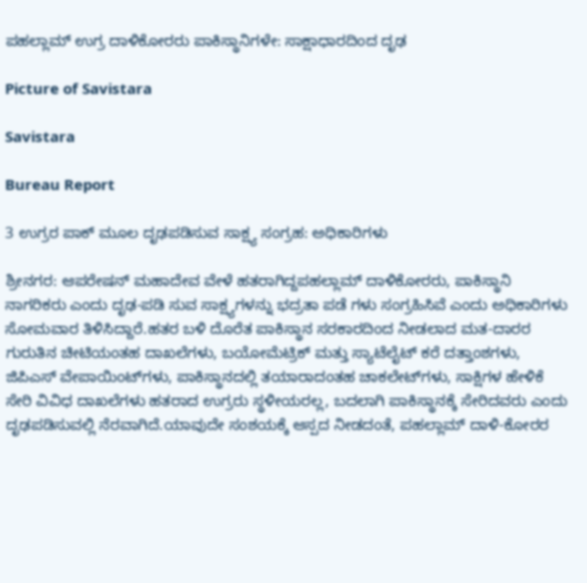ಪಹಲ್ಲಾಮ್ ಉಗ್ರ ದಾಳಿಕೋರರು ಪಾಕಿಸ್ಥಾನಿಗಳೇ: ಸಾಕ್ಷಾಧಾರದಿಂದ ದೃಢ

Picture of Savistara

Savistara

Bureau Report

3 ಉಗ್ರರ ಪಾಕ್ ಮೂಲ ದೃಢಪಡಿಸುವ ಸಾಕ್ಷ್ಯ ಸಂಗ್ರಹ: ಅಧಿಕಾರಿಗಳು

ಶ್ರೀನಗರ: ಆಪರೇಷನ್ ಮಹಾದೇವ ವೇಳೆ ಹತರಾಗಿದ್ದಪಹಲ್ಲಾಮ್ ದಾಳಿಕೋರರು, ಪಾಕಿಸ್ಥಾನಿ ನಾಗರಿಕರು ಎಂದು ದೃಢ-ಪಡಿ ಸುವ ಸಾಕ್ಷ್ಯಗಳನ್ನು ಭದ್ರತಾ ಪಡೆ ಗಳು ಸಂಗ್ರಹಿಸಿವೆ ಎಂದು ಅಧಿಕಾರಿಗಳು ಸೋಮವಾರ ತಿಳಿಸಿದ್ದಾರೆ.ಹತರ ಬಳಿ ದೊರೆತ ಪಾಕಿಸ್ಥಾನ ಸರಕಾರದಿಂದ ನೀಡಲಾದ ಮತ-ದಾರರ ಗುರುತಿನ ಚೀಟಿಯಂತಹ ದಾಖಲೆಗಳು, ಬಯೋಮೆಟ್ರಿಕ್‌ ಮತ್ತು ಸ್ಯಾಟೆಲೈಟ್ ಕರೆ ದತ್ತಾಂಶಗಳು, ಜಿಪಿಎಸ್ ವೇಪಾಯಿಂಟ್‌ಗಳು, ಪಾಕಿಸ್ಥಾನದಲ್ಲಿ ತಯಾರಾದಂತಹ ಚಾಕಲೇಟ್‌ಗಳು, ಸಾಕ್ಷಿಗಳ ಹೇಳಿಕೆ ಸೇರಿ ವಿವಿಧ ದಾಖಲೆಗಳು ಹತರಾದ ಉಗ್ರರು ಸ್ಥಳೀಯರಲ್ಲ, ಬದಲಾಗಿ ಪಾಕಿಸ್ಥಾನಕ್ಕೆ ಸೇರಿದವರು ಎಂದು ದೃಢಪಡಿಸುವಲ್ಲಿ ನೆರವಾಗಿದೆ.ಯಾವುದೇ ಸಂಶಯಕ್ಕೆ ಆಸ್ಪದ ನೀಡದಂತೆ, ಪಹಲ್ಲಾಮ್ ದಾಳಿ-ಕೋರರ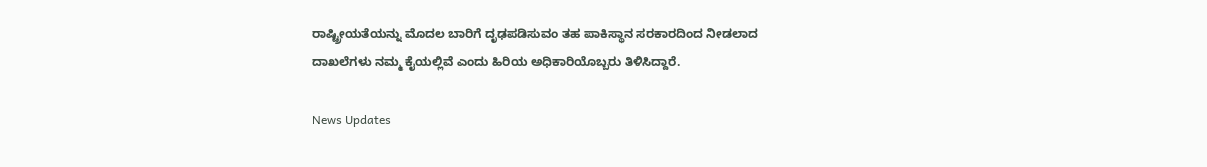ರಾಷ್ಟ್ರೀಯತೆಯನ್ನು ಮೊದಲ ಬಾರಿಗೆ ದೃಢಪಡಿಸುವಂ ತಹ ಪಾಕಿಸ್ಥಾನ ಸರಕಾರದಿಂದ ನೀಡಲಾದ ದಾಖಲೆಗಳು ನಮ್ಮ ಕೈಯಲ್ಲಿವೆ ಎಂದು ಹಿರಿಯ ಅಧಿಕಾರಿಯೊಬ್ಬರು ತಿಳಿಸಿದ್ದಾರೆ.

News Updates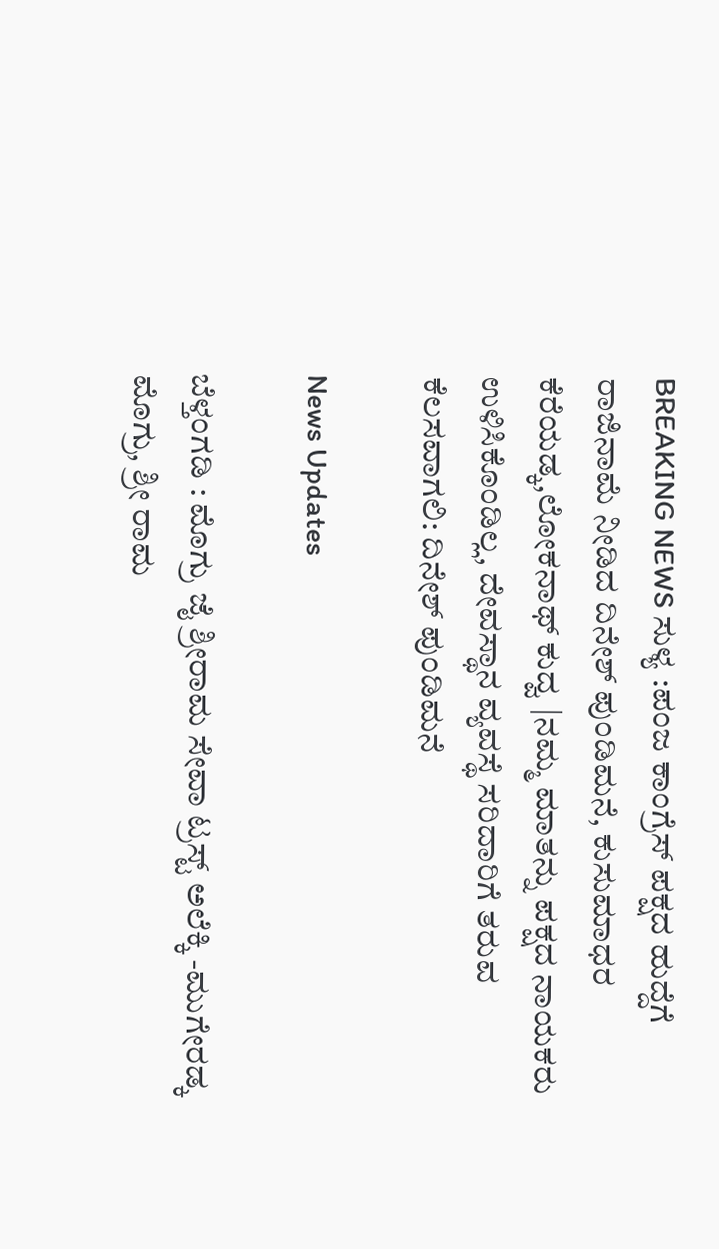BREAKING NEWS ಸುಳ್ಯ :ಪಂಜ ಕಾಂಗ್ರೆಸ್ ಪಕ್ಷದ ಹುದ್ದೆಗೆ ರಾಜಿನಾಮೆ ನೀಡಿದ ದಿನೇಶ್ ಪುಂಡಿಮನೆ, ಕುಸುಮಾಧರ ಕೆರೆಯಡ್ಕ,ಲೋಕನಾಥ್ ಕುದ್ವ |ನಮ್ಮ ಮಾತನ್ನು ಪಕ್ಷದ ನಾಯಕರು ಉಳಿಸಿಕೊಂಡಿಲ್ಲ, ದೇವಸ್ಥಾನ ವ್ಯವಸ್ಥೆ ಸರಿದಾರಿಗೆ ತರುವ ಕೆಲಸವಾಗಲಿ: ದಿನೇಶ್ ಪುಂಡಿಮನೆ

News Updates

ಬೆಳ್ತಂಗಡಿ : ಮೊಗ್ರು ಜೈ ಶ್ರೀರಾಮ ಸೇವಾ ಟ್ರಸ್ಟ್ ಅಲೆಕ್ಕಿ -ಮುಗೇರಡ್ಕ ಮೊಗ್ರು, ಶ್ರೀ ರಾಮ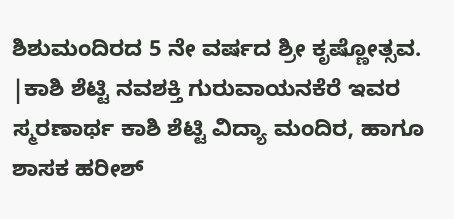ಶಿಶುಮಂದಿರದ 5 ನೇ ವರ್ಷದ ಶ್ರೀ ಕೃಷ್ಣೋತ್ಸವ. |ಕಾಶಿ ಶೆಟ್ಟಿ ನವಶಕ್ತಿ ಗುರುವಾಯನಕೆರೆ ಇವರ ಸ್ಮರಣಾರ್ಥ ಕಾಶಿ ಶೆಟ್ಟಿ ವಿದ್ಯಾ ಮಂದಿರ, ಹಾಗೂ ಶಾಸಕ ಹರೀಶ್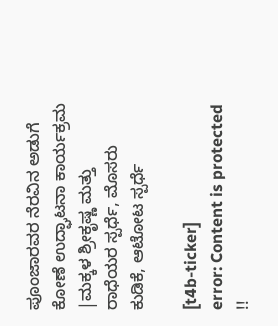ಪೂಂಜಾರವರ ನೆರವಿನ ಅಡುಗೆ ಕೋಣೆ ಉದ್ಘಾಟನಾ ಕಾರ್ಯಕ್ರಮ |ಮಕ್ಕಳ ಶ್ರೀಕೃಷ್ಣ ಮತ್ತು ರಾಧೆಯರ ಸ್ಪರ್ಧೆ, ಮೊಸರು ಕುಡಿಕೆ, ಆಟೋಟ ಸ್ಪರ್ಧೆ

[t4b-ticker]
error: Content is protected !!